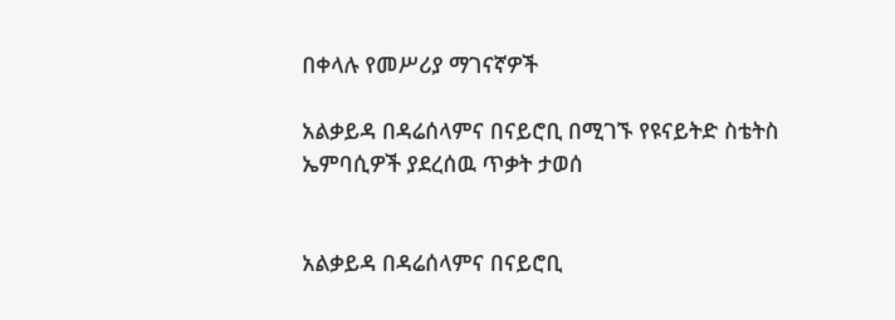በቀላሉ የመሥሪያ ማገናኛዎች

አልቃይዳ በዳሬሰላምና በናይሮቢ በሚገኙ የዩናይትድ ስቴትስ ኤምባሲዎች ያደረሰዉ ጥቃት ታወሰ


አልቃይዳ በዳሬሰላምና በናይሮቢ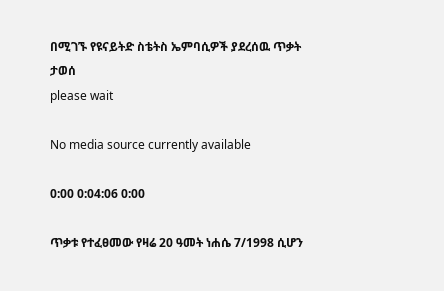በሚገኙ የዩናይትድ ስቴትስ ኤምባሲዎች ያደረሰዉ ጥቃት ታወሰ
please wait

No media source currently available

0:00 0:04:06 0:00

ጥቃቱ የተፈፀመው የዛሬ 20 ዓመት ነሐሴ 7/1998 ሲሆን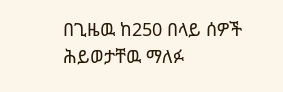በጊዜዉ ከ250 በላይ ሰዎች ሕይወታቸዉ ማለፉ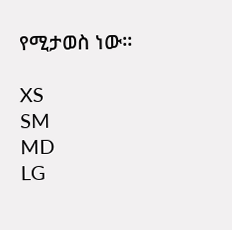የሚታወስ ነው።

XS
SM
MD
LG